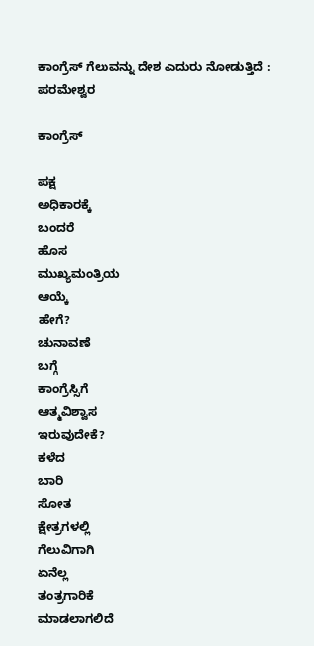ಕಾಂಗ್ರೆಸ್ ಗೆಲುವನ್ನು ದೇಶ ಎದುರು ನೋಡುತ್ತಿದೆ : ಪರಮೇಶ್ವರ

ಕಾಂಗ್ರೆಸ್

ಪಕ್ಷ
ಅಧಿಕಾರಕ್ಕೆ
ಬಂದರೆ
ಹೊಸ
ಮುಖ್ಯಮಂತ್ರಿಯ
ಆಯ್ಕೆ
ಹೇಗೆ?
ಚುನಾವಣೆ
ಬಗ್ಗೆ
ಕಾಂಗ್ರೆಸ್ಸಿಗೆ
ಆತ್ಮವಿಶ್ವಾಸ
ಇರುವುದೇಕೆ?
ಕಳೆದ
ಬಾರಿ
ಸೋತ
ಕ್ಷೇತ್ರಗಳಲ್ಲಿ
ಗೆಲುವಿಗಾಗಿ
ಏನೆಲ್ಲ
ತಂತ್ರಗಾರಿಕೆ
ಮಾಡಲಾಗಲಿದೆ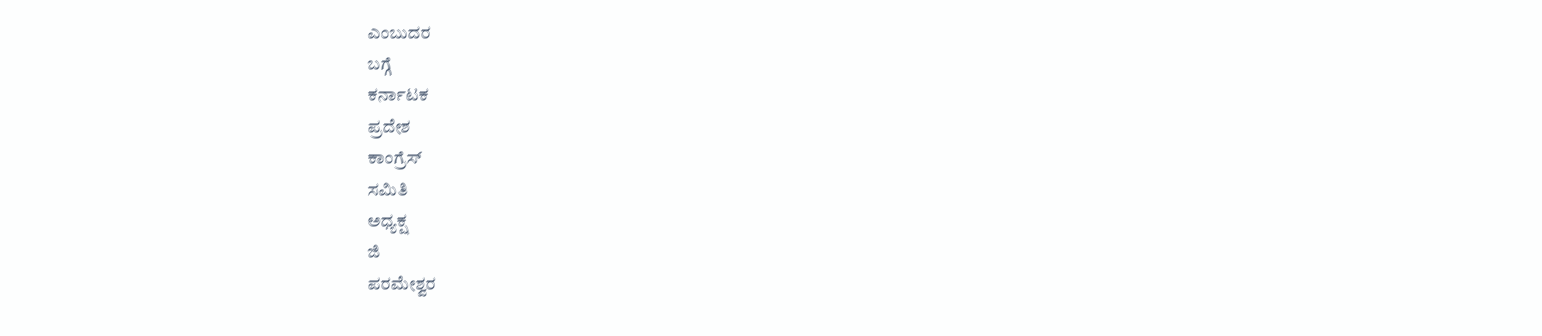ಎಂಬುದರ
ಬಗ್ಗೆ
ಕರ್ನಾಟಕ
ಪ್ರದೇಶ
ಕಾಂಗ್ರೆಸ್
ಸಮಿತಿ
ಅಧ್ಯಕ್ಷ
ಜಿ
ಪರಮೇಶ್ವರ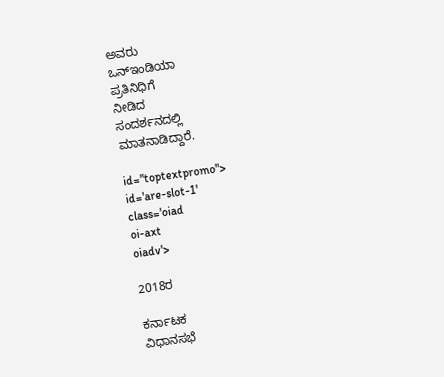ಅವರು
ಒನ್ಇಂಡಿಯಾ
ಪ್ರತಿನಿಧಿಗೆ
ನೀಡಿದ
ಸಂದರ್ಶನದಲ್ಲಿ
ಮಾತನಾಡಿದ್ದಾರೆ.

id="toptextpromo">
id='are-slot-1'
class='oiad
oi-axt
oiadv'>

2018ರ

ಕರ್ನಾಟಕ
ವಿಧಾನಸಭೆ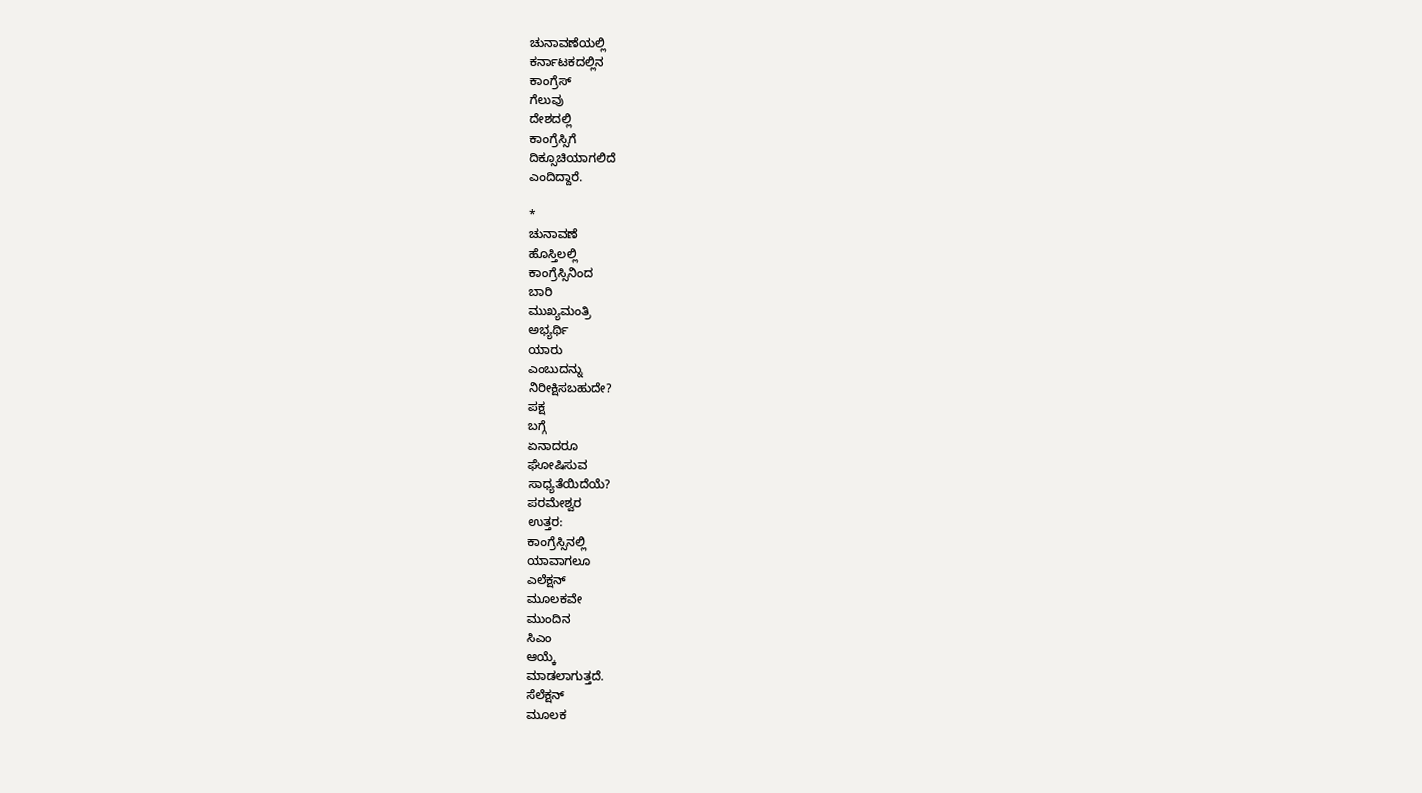ಚುನಾವಣೆಯಲ್ಲಿ
ಕರ್ನಾಟಕದಲ್ಲಿನ
ಕಾಂಗ್ರೆಸ್
ಗೆಲುವು
ದೇಶದಲ್ಲಿ
ಕಾಂಗ್ರೆಸ್ಸಿಗೆ
ದಿಕ್ಸೂಚಿಯಾಗಲಿದೆ
ಎಂದಿದ್ದಾರೆ.

*
ಚುನಾವಣೆ
ಹೊಸ್ತಿಲಲ್ಲಿ
ಕಾಂಗ್ರೆಸ್ಸಿನಿಂದ
ಬಾರಿ
ಮುಖ್ಯಮಂತ್ರಿ
ಅಭ್ಯರ್ಥಿ
ಯಾರು
ಎಂಬುದನ್ನು
ನಿರೀಕ್ಷಿಸಬಹುದೇ?
ಪಕ್ಷ
ಬಗ್ಗೆ
ಏನಾದರೂ
ಘೋಷಿಸುವ
ಸಾಧ್ಯತೆಯಿದೆಯೆ?
ಪರಮೇಶ್ವರ
ಉತ್ತರ:
ಕಾಂಗ್ರೆಸ್ಸಿನಲ್ಲಿ
ಯಾವಾಗಲೂ
ಎಲೆಕ್ಷನ್
ಮೂಲಕವೇ
ಮುಂದಿನ
ಸಿಎಂ
ಆಯ್ಕೆ
ಮಾಡಲಾಗುತ್ತದೆ.
ಸೆಲೆಕ್ಷನ್
ಮೂಲಕ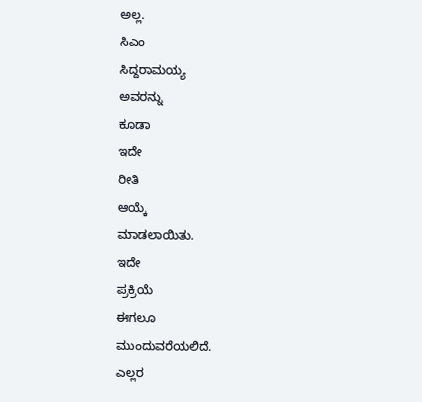ಅಲ್ಲ.
ಸಿಎಂ
ಸಿದ್ದರಾಮಯ್ಯ
ಅವರನ್ನು
ಕೂಡಾ
ಇದೇ
ರೀತಿ
ಆಯ್ಕೆ
ಮಾಡಲಾಯಿತು.
ಇದೇ
ಪ್ರಕ್ರಿಯೆ
ಈಗಲೂ
ಮುಂದುವರೆಯಲಿದೆ.
ಎಲ್ಲರ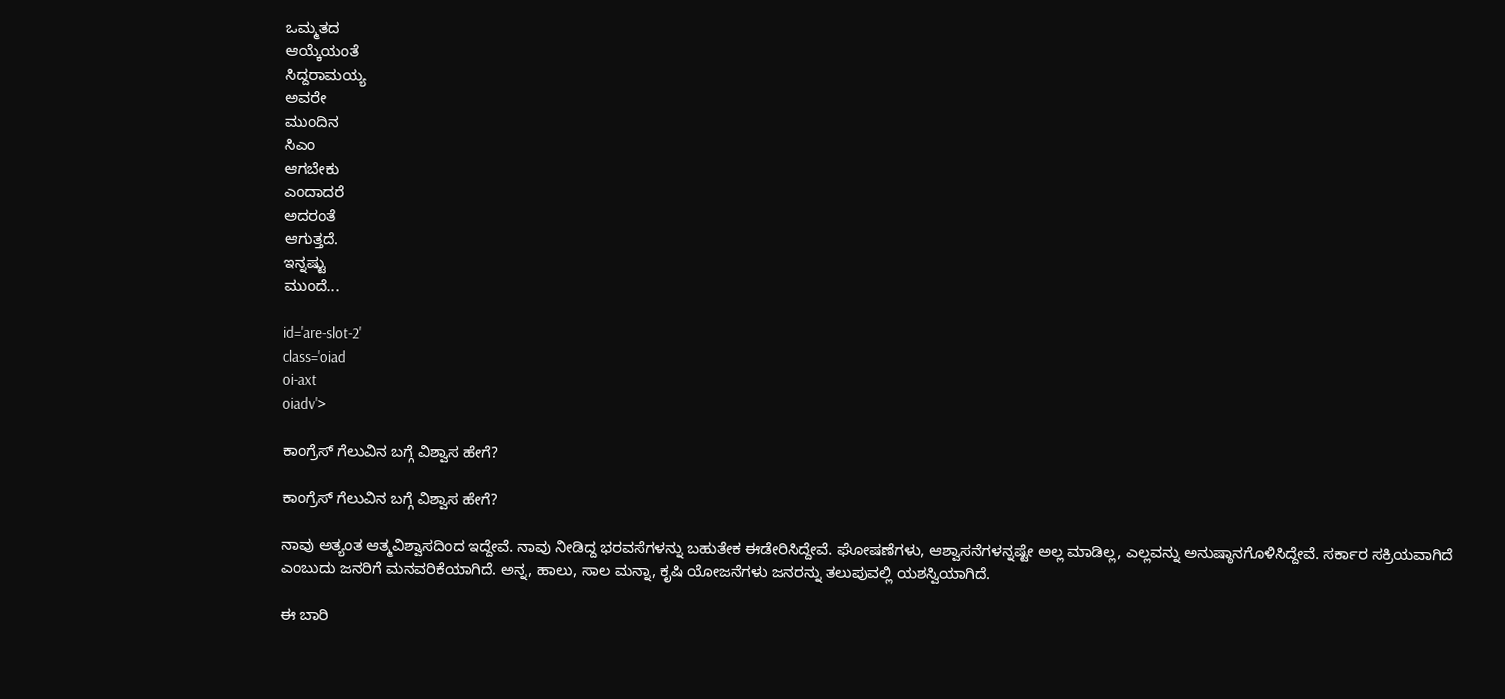ಒಮ್ಮತದ
ಆಯ್ಕೆಯಂತೆ
ಸಿದ್ದರಾಮಯ್ಯ
ಅವರೇ
ಮುಂದಿನ
ಸಿಎಂ
ಆಗಬೇಕು
ಎಂದಾದರೆ
ಅದರಂತೆ
ಆಗುತ್ತದೆ.
ಇನ್ನಷ್ಟು
ಮುಂದೆ...

id='are-slot-2'
class='oiad
oi-axt
oiadv'>

ಕಾಂಗ್ರೆಸ್ ಗೆಲುವಿನ ಬಗ್ಗೆ ವಿಶ್ವಾಸ ಹೇಗೆ?

ಕಾಂಗ್ರೆಸ್ ಗೆಲುವಿನ ಬಗ್ಗೆ ವಿಶ್ವಾಸ ಹೇಗೆ?

ನಾವು ಅತ್ಯಂತ ಆತ್ಮವಿಶ್ವಾಸದಿಂದ ಇದ್ದೇವೆ. ನಾವು ನೀಡಿದ್ದ ಭರವಸೆಗಳನ್ನು ಬಹುತೇಕ ಈಡೇರಿಸಿದ್ದೇವೆ. ಘೋಷಣೆಗಳು, ಆಶ್ವಾಸನೆಗಳನ್ನಷ್ಟೇ ಅಲ್ಲ ಮಾಡಿಲ್ಲ, ಎಲ್ಲವನ್ನು ಅನುಷ್ಠಾನಗೊಳಿಸಿದ್ದೇವೆ. ಸರ್ಕಾರ ಸಕ್ರಿಯವಾಗಿದೆ ಎಂಬುದು ಜನರಿಗೆ ಮನವರಿಕೆಯಾಗಿದೆ. ಅನ್ನ, ಹಾಲು, ಸಾಲ ಮನ್ನಾ, ಕೃಷಿ ಯೋಜನೆಗಳು ಜನರನ್ನು ತಲುಪುವಲ್ಲಿ ಯಶಸ್ವಿಯಾಗಿದೆ.

ಈ ಬಾರಿ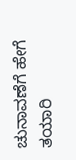ಚುನಾವಣೆಗೆ ಹೇಗೆ ತಯಾರಿ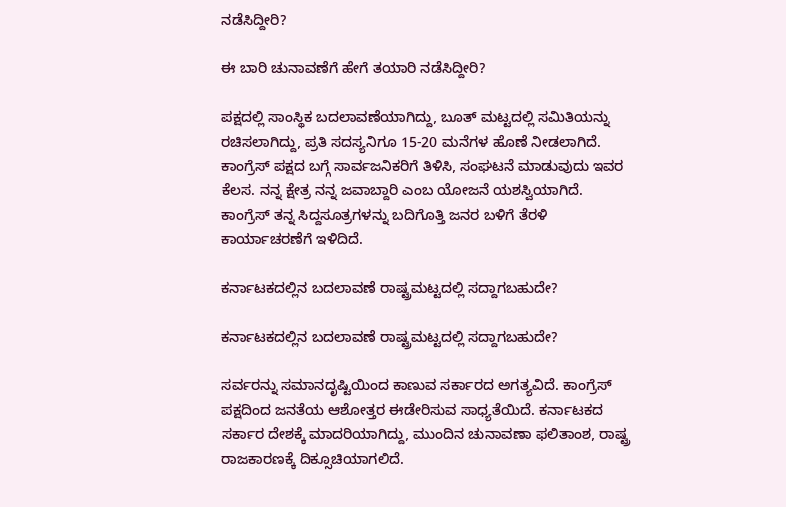ನಡೆಸಿದ್ದೀರಿ?

ಈ ಬಾರಿ ಚುನಾವಣೆಗೆ ಹೇಗೆ ತಯಾರಿ ನಡೆಸಿದ್ದೀರಿ?

ಪಕ್ಷದಲ್ಲಿ ಸಾಂಸ್ಥಿಕ ಬದಲಾವಣೆಯಾಗಿದ್ದು, ಬೂತ್ ಮಟ್ಟದಲ್ಲಿ ಸಮಿತಿಯನ್ನು ರಚಿಸಲಾಗಿದ್ದು, ಪ್ರತಿ ಸದಸ್ಯನಿಗೂ 15-20 ಮನೆಗಳ ಹೊಣೆ ನೀಡಲಾಗಿದೆ. ಕಾಂಗ್ರೆಸ್ ಪಕ್ಷದ ಬಗ್ಗೆ ಸಾರ್ವಜನಿಕರಿಗೆ ತಿಳಿಸಿ, ಸಂಘಟನೆ ಮಾಡುವುದು ಇವರ ಕೆಲಸ. ನನ್ನ ಕ್ಷೇತ್ರ ನನ್ನ ಜವಾಬ್ದಾರಿ ಎಂಬ ಯೋಜನೆ ಯಶಸ್ವಿಯಾಗಿದೆ. ಕಾಂಗ್ರೆಸ್ ತನ್ನ ಸಿದ್ದಸೂತ್ರಗಳನ್ನು ಬದಿಗೊತ್ತಿ ಜನರ ಬಳಿಗೆ ತೆರಳಿ ಕಾರ್ಯಾಚರಣೆಗೆ ಇಳಿದಿದೆ.

ಕರ್ನಾಟಕದಲ್ಲಿನ ಬದಲಾವಣೆ ರಾಷ್ಟ್ರಮಟ್ಟದಲ್ಲಿ ಸದ್ದಾಗಬಹುದೇ?

ಕರ್ನಾಟಕದಲ್ಲಿನ ಬದಲಾವಣೆ ರಾಷ್ಟ್ರಮಟ್ಟದಲ್ಲಿ ಸದ್ದಾಗಬಹುದೇ?

ಸರ್ವರನ್ನು ಸಮಾನದೃಷ್ಟಿಯಿಂದ ಕಾಣುವ ಸರ್ಕಾರದ ಅಗತ್ಯವಿದೆ. ಕಾಂಗ್ರೆಸ್ ಪಕ್ಷದಿಂದ ಜನತೆಯ ಆಶೋತ್ತರ ಈಡೇರಿಸುವ ಸಾಧ್ಯತೆಯಿದೆ. ಕರ್ನಾಟಕದ ಸರ್ಕಾರ ದೇಶಕ್ಕೆ ಮಾದರಿಯಾಗಿದ್ದು, ಮುಂದಿನ ಚುನಾವಣಾ ಫಲಿತಾಂಶ, ರಾಷ್ಟ್ರ ರಾಜಕಾರಣಕ್ಕೆ ದಿಕ್ಸೂಚಿಯಾಗಲಿದೆ.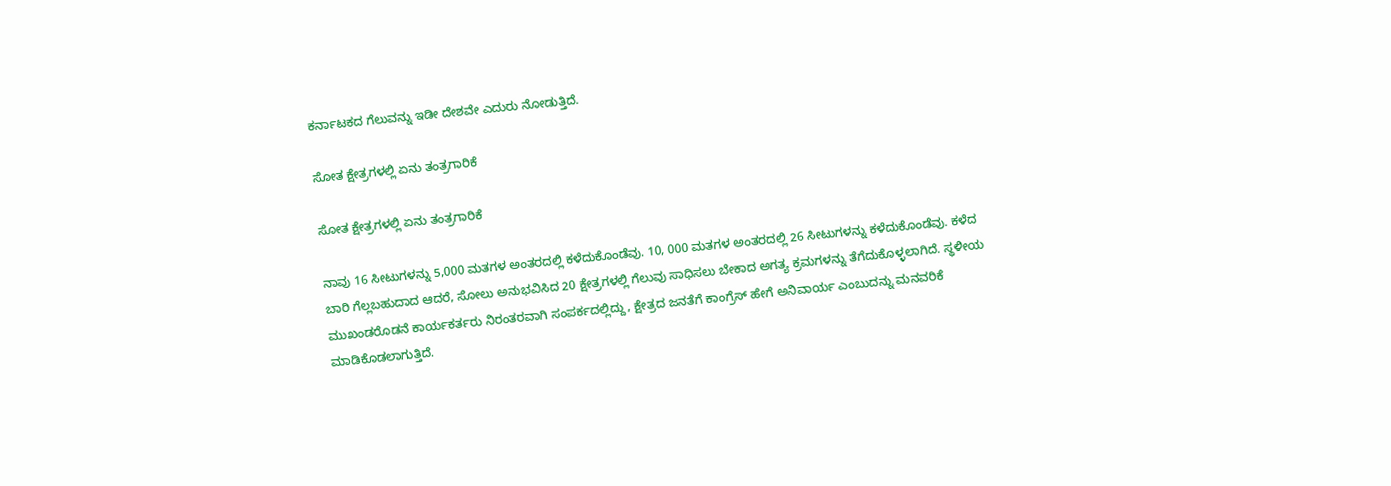ಕರ್ನಾಟಕದ ಗೆಲುವನ್ನು ಇಡೀ ದೇಶವೇ ಎದುರು ನೋಡುತ್ತಿದೆ.

ಸೋತ ಕ್ಷೇತ್ರಗಳಲ್ಲಿ ಏನು ತಂತ್ರಗಾರಿಕೆ

ಸೋತ ಕ್ಷೇತ್ರಗಳಲ್ಲಿ ಏನು ತಂತ್ರಗಾರಿಕೆ

ನಾವು 16 ಸೀಟುಗಳನ್ನು 5,000 ಮತಗಳ ಅಂತರದಲ್ಲಿ ಕಳೆದುಕೊಂಡೆವು. 10, 000 ಮತಗಳ ಅಂತರದಲ್ಲಿ 26 ಸೀಟುಗಳನ್ನು ಕಳೆದುಕೊಂಡೆವು. ಕಳೆದ ಬಾರಿ ಗೆಲ್ಲಬಹುದಾದ ಆದರೆ, ಸೋಲು ಅನುಭವಿಸಿದ 20 ಕ್ಷೇತ್ರಗಳಲ್ಲಿ ಗೆಲುವು ಸಾಧಿಸಲು ಬೇಕಾದ ಅಗತ್ಯ ಕ್ರಮಗಳನ್ನು ತೆಗೆದುಕೊಳ್ಳಲಾಗಿದೆ. ಸ್ಥಳೀಯ ಮುಖಂಡರೊಡನೆ ಕಾರ್ಯಕರ್ತರು ನಿರಂತರವಾಗಿ ಸಂಪರ್ಕದಲ್ಲಿದ್ದು, ಕ್ಷೇತ್ರದ ಜನತೆಗೆ ಕಾಂಗ್ರೆಸ್ ಹೇಗೆ ಅನಿವಾರ್ಯ ಎಂಬುದನ್ನು ಮನವರಿಕೆ ಮಾಡಿಕೊಡಲಾಗುತ್ತಿದೆ.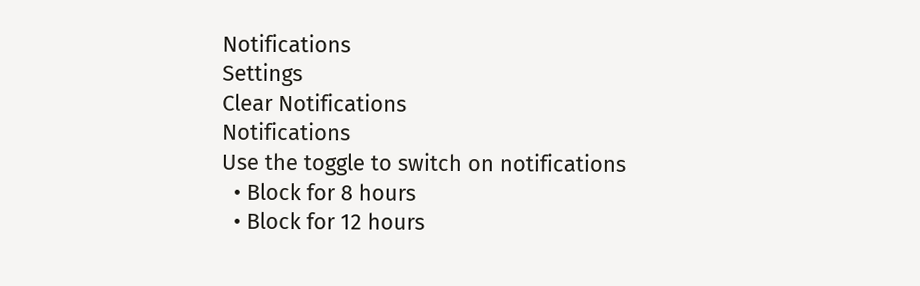Notifications
Settings
Clear Notifications
Notifications
Use the toggle to switch on notifications
  • Block for 8 hours
  • Block for 12 hours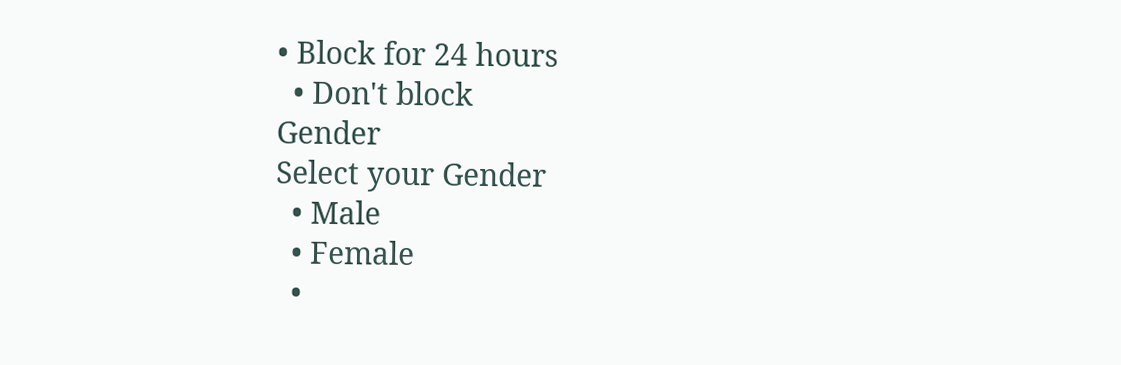• Block for 24 hours
  • Don't block
Gender
Select your Gender
  • Male
  • Female
  •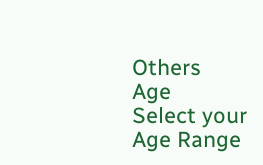Others
Age
Select your Age Range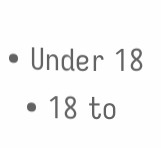• Under 18
  • 18 to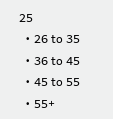25
  • 26 to 35
  • 36 to 45
  • 45 to 55
  • 55+